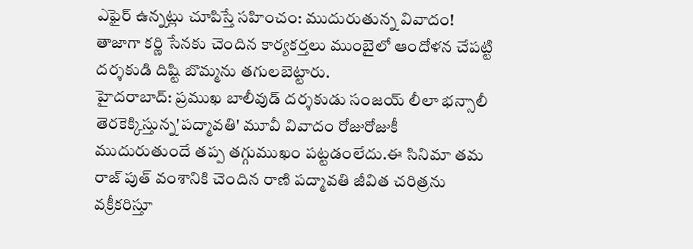ఎఫైర్ ఉన్నట్లు చూపిస్తే సహించం: ముదురుతున్న వివాదం!
తాజాగా కర్ణి సేనకు చెందిన కార్యకర్తలు ముంబైలో ఆందోళన చేపట్టి దర్శకుడి దిష్టి బొమ్మను తగులబెట్టారు.
హైదరాబాద్: ప్రముఖ బాలీవుడ్ దర్శకుడు సంజయ్ లీలా భన్సాలీ తెరకెక్కిస్తున్న'పద్మావతి' మూవీ వివాదం రోజురోజుకీ ముదురుతుందే తప్ప తగ్గుముఖం పట్టడంలేదు.ఈ సినిమా తమ రాజ్ పుత్ వంశానికి చెందిన రాణి పద్మావతి జీవిత చరిత్రను వక్రీకరిస్తూ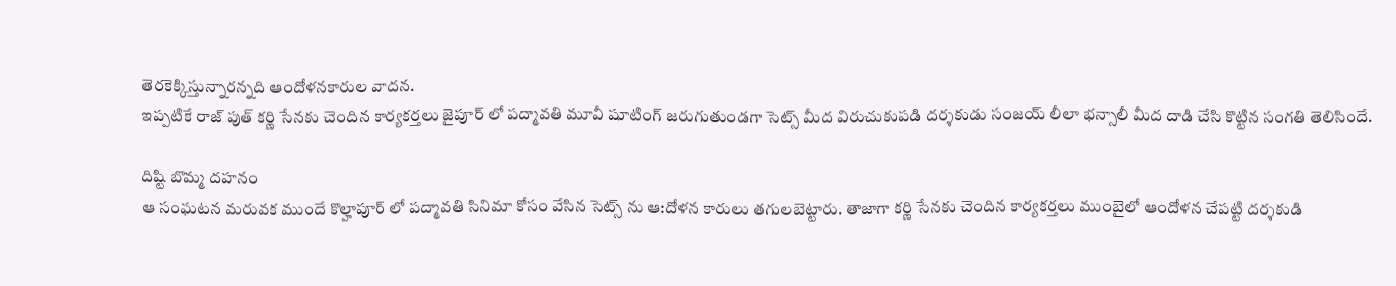తెరకెక్కిస్తున్నారన్నది ఆందోళనకారుల వాదన.
ఇప్పటికే రాజ్ పుత్ కర్ణి సేనకు చెందిన కార్యకర్తలు జైపూర్ లో పద్మావతి మూవీ షూటింగ్ జరుగుతుండగా సెట్స్ మీద విరుచుకుపడి దర్శకుడు సంజయ్ లీలా భన్సాలీ మీద దాడి చేసి కొట్టిన సంగతి తెలిసిందే.

దిష్టి బొమ్మ దహనం
ఆ సంఘటన మరువక ముందే కొల్హాపూర్ లో పద్మావతి సినిమా కోసం వేసిన సెట్స్ ను ఆ:దోళన కారులు తగులబెట్టారు. తాజాగా కర్ణి సేనకు చెందిన కార్యకర్తలు ముంబైలో ఆందోళన చేపట్టి దర్శకుడి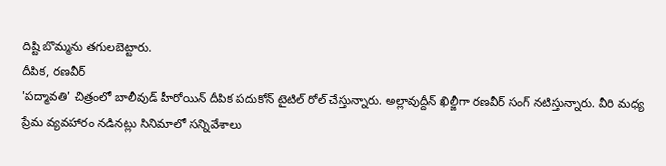దిష్టి బొమ్మను తగులబెట్టారు.
దీపిక, రణవీర్
'పద్మావతి' చిత్రంలో బాలీవుడ్ హీరోయిన్ దీపిక పదుకోన్ టైటిల్ రోల్ చేస్తున్నారు. అల్లావుద్దీన్ ఖిల్జీగా రణవీర్ సంగ్ నటిస్తున్నారు. వీరి మధ్య ప్రేమ వ్యవహారం నడినట్లు సినిమాలో సన్నివేశాలు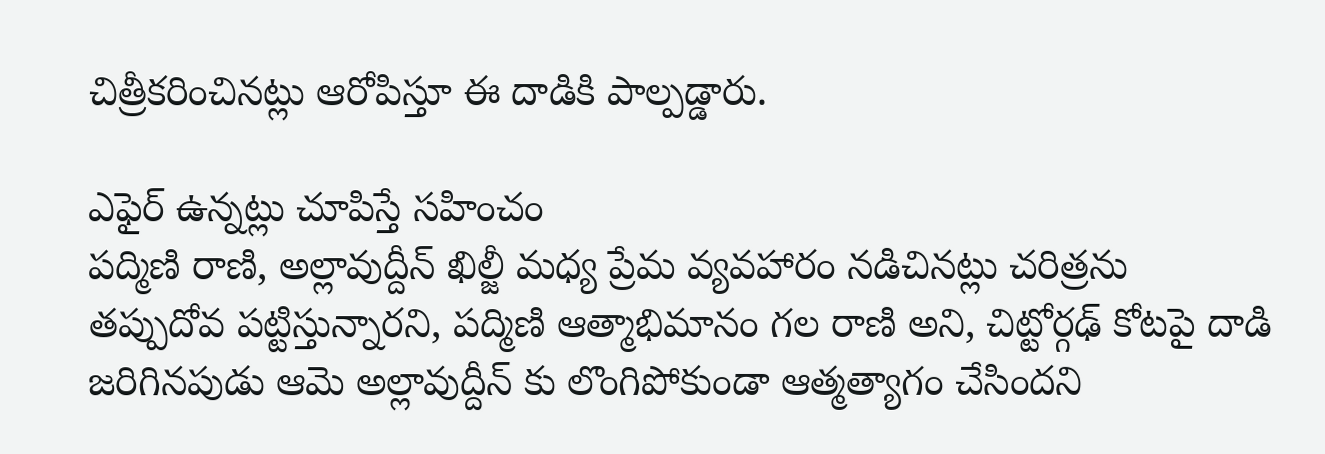చిత్రీకరించినట్లు ఆరోపిస్తూ ఈ దాడికి పాల్పడ్డారు.

ఎఫైర్ ఉన్నట్లు చూపిస్తే సహించం
పద్మిణి రాణి, అల్లావుద్దీన్ ఖిల్జీ మధ్య ప్రేమ వ్యవహారం నడిచినట్లు చరిత్రను తప్పుదోవ పట్టిస్తున్నారని, పద్మిణి ఆత్మాభిమానం గల రాణి అని, చిట్టోర్గఢ్ కోటపై దాడి జరిగినపుడు ఆమె అల్లావుద్దీన్ కు లొంగిపోకుండా ఆత్మత్యాగం చేసిందని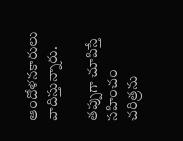ఆందోళనకారులు వాదిస్తున్నారు.

తప్పుగా చూపిస్తే సహించం
చరిత్రను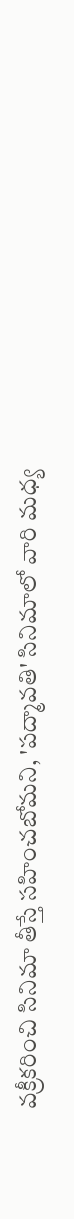వక్రీకరించి సినిమా తీస్తే సహించబోమని, 'పద్మావతి' సినిమాలో వారి మధ్య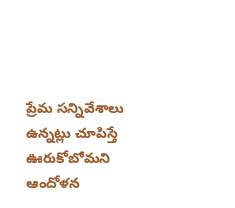ప్రేమ సన్నివేశాలు ఉన్నట్లు చూపిస్తే ఊరుకోబోమని ఆందోళన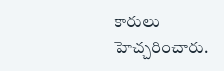కారులు హెచ్చరించారు.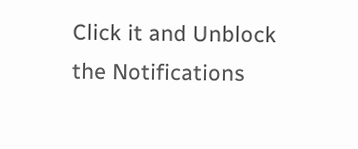Click it and Unblock the Notifications